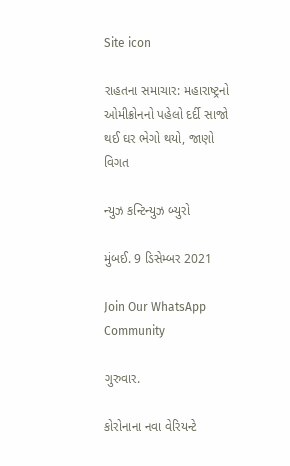Site icon

રાહતના સમાચાર: મહારાષ્ટ્રનો ઓમીક્રોનનો પહેલો દર્દી સાજો થઈ ઘર ભેગો થયો, જાણો વિગત

ન્યુઝ કન્ટિન્યુઝ બ્યુરો

મુંબઈ. 9 ડિસેમ્બર 2021

Join Our WhatsApp Community

ગુરુવાર.

કોરોનાના નવા વેરિયન્ટે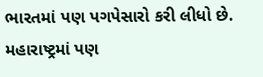ભારતમાં પણ પગપેસારો કરી લીધો છે. મહારાષ્ટ્રમાં પણ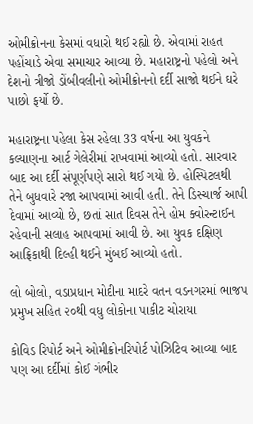ઓમીક્રોનના કેસમાં વધારો થઈ રહ્યો છે. એવામાં રાહત પહોંચાડે એવા સમાચાર આવ્યા છે. મહારાષ્ટ્રનો પહેલો અને દેશનો ત્રીજો ડોંબીવલીનો ઓમીક્રોનનો દર્દી સાજો થઈને ઘરે પાછો ફર્યો છે.

મહારાષ્ટ્રના પહેલા કેસ રહેલા 33 વર્ષના આ યુવકને  કલ્યાણના આર્ટ ગેલેરીમાં રાખવામાં આવ્યો હતો. સારવાર બાદ આ દર્દી સંપૂર્ણપણે સારો થઈ ગયો છે. હોસ્પિટલથી તેને બુધવારે રજા આપવામાં આવી હતી. તેને ડિસ્ચાર્જ આપી દેવામાં આવ્યો છે, છતાં સાત દિવસ તેને હોમ ક્વોરન્ટાઈન રહેવાની સલાહ આપવામાં આવી છે. આ યુવક દક્ષિણ આફ્રિકાથી દિલ્હી થઈને મુંબઈ આવ્યો હતો.

લો બોલો, વડાપ્રધાન મોદીના માદરે વતન વડનગરમાં ભાજપ પ્રમુખ સહિત ૨૦થી વધુ લોકોના પાકીટ ચોરાયા

કોવિડ રિપોર્ટ અને ઓમીક્રોનરિપોર્ટ પોઝિટિવ આવ્યા બાદ પણ આ દર્દીમાં કોઈ ગંભીર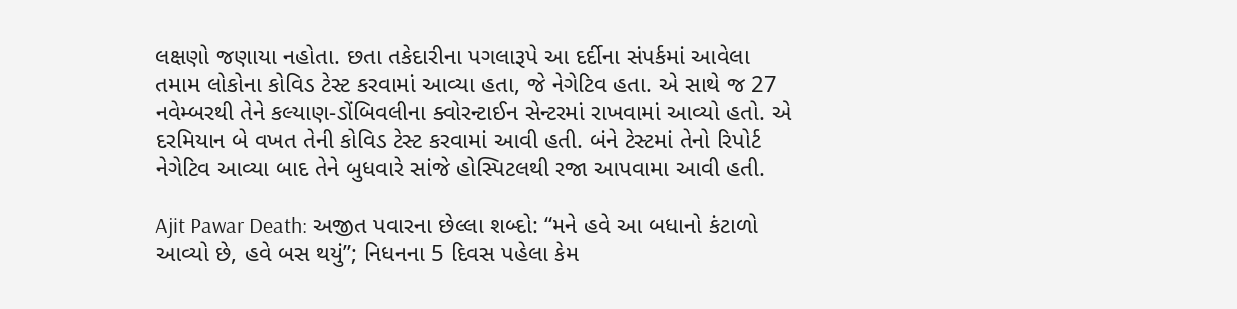લક્ષણો જણાયા નહોતા. છતા તકેદારીના પગલારૂપે આ દર્દીના સંપર્કમાં આવેલા તમામ લોકોના કોવિડ ટેસ્ટ કરવામાં આવ્યા હતા, જે નેગેટિવ હતા. એ સાથે જ 27 નવેમ્બરથી તેને કલ્યાણ-ડોંબિવલીના ક્વોરન્ટાઈન સેન્ટરમાં રાખવામાં આવ્યો હતો. એ દરમિયાન બે વખત તેની કોવિડ ટેસ્ટ કરવામાં આવી હતી. બંને ટેસ્ટમાં તેનો રિપોર્ટ નેગેટિવ આવ્યા બાદ તેને બુધવારે સાંજે હોસ્પિટલથી રજા આપવામા આવી હતી.

Ajit Pawar Death: અજીત પવારના છેલ્લા શબ્દો: “મને હવે આ બધાનો કંટાળો આવ્યો છે, હવે બસ થયું”; નિધનના 5 દિવસ પહેલા કેમ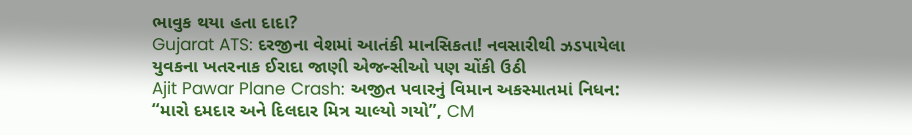ભાવુક થયા હતા દાદા?
Gujarat ATS: દરજીના વેશમાં આતંકી માનસિકતા! નવસારીથી ઝડપાયેલા યુવકના ખતરનાક ઈરાદા જાણી એજન્સીઓ પણ ચોંકી ઉઠી
Ajit Pawar Plane Crash: અજીત પવારનું વિમાન અકસ્માતમાં નિધન: “મારો દમદાર અને દિલદાર મિત્ર ચાલ્યો ગયો”, CM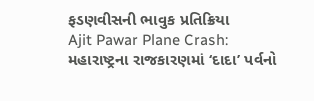ફડણવીસની ભાવુક પ્રતિક્રિયા
Ajit Pawar Plane Crash: મહારાષ્ટ્રના રાજકારણમાં ‘દાદા’ પર્વનો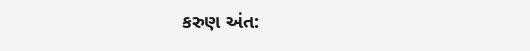કરુણ અંત: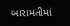બારામતીમાં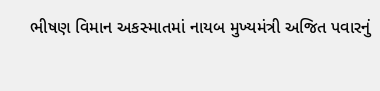ભીષણ વિમાન અકસ્માતમાં નાયબ મુખ્યમંત્રી અજિત પવારનું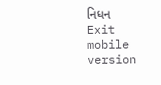નિધન
Exit mobile version